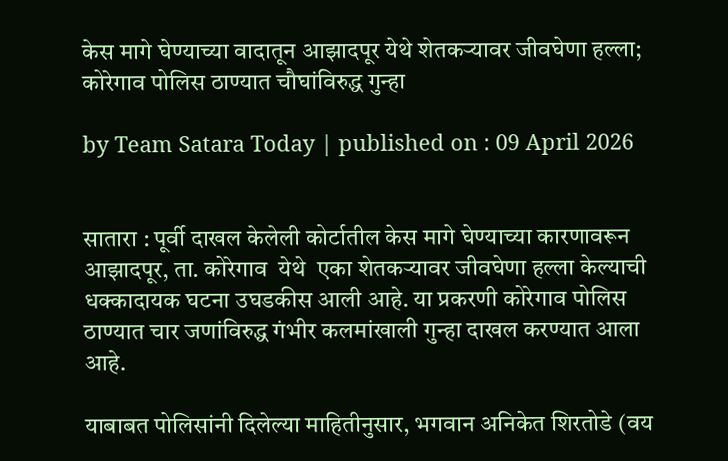केस मागे घेण्याच्या वादातून आझादपूर येथे शेतकऱ्यावर जीवघेणा हल्ला; कोरेगाव पोलिस ठाण्यात चौघांविरुद्ध गुन्हा

by Team Satara Today | published on : 09 April 2026


सातारा : पूर्वी दाखल केलेली कोर्टातील केस मागे घेण्याच्या कारणावरून आझादपूर, ता. कोरेगाव  येथे  एका शेतकऱ्यावर जीवघेणा हल्ला केल्याची धक्कादायक घटना उघडकीस आली आहे. या प्रकरणी कोरेगाव पोलिस ठाण्यात चार जणांविरुद्ध गंभीर कलमांखाली गुन्हा दाखल करण्यात आला आहे.

याबाबत पोलिसांनी दिलेल्या माहितीनुसार, भगवान अनिकेत शिरतोडे (वय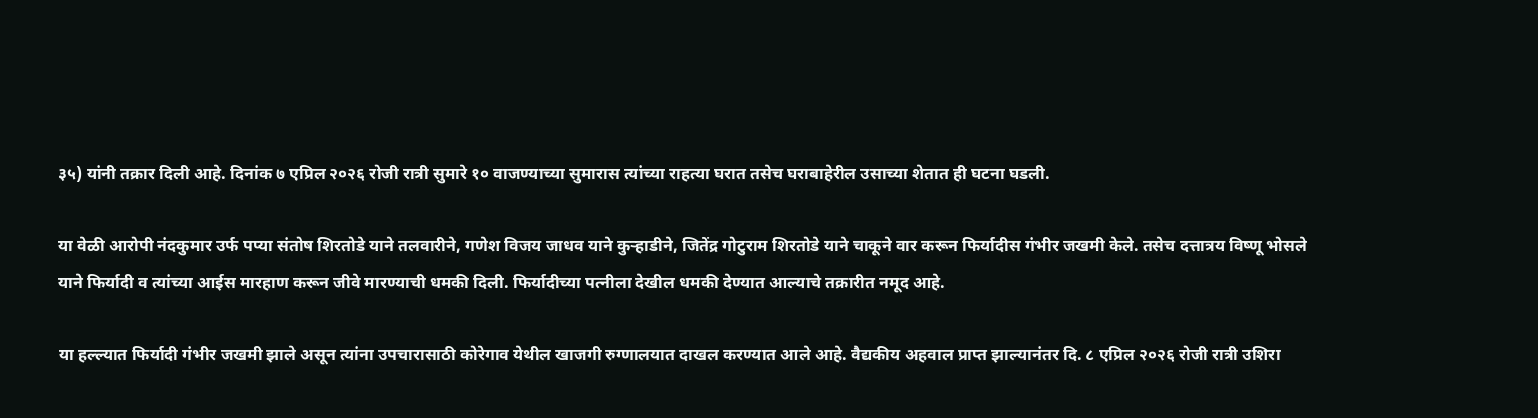३५) यांनी तक्रार दिली आहे. दिनांक ७ एप्रिल २०२६ रोजी रात्री सुमारे १० वाजण्याच्या सुमारास त्यांच्या राहत्या घरात तसेच घराबाहेरील उसाच्या शेतात ही घटना घडली.

या वेळी आरोपी नंदकुमार उर्फ पप्या संतोष शिरतोडे याने तलवारीने, गणेश विजय जाधव याने कुऱ्हाडीने, जितेंद्र गोटुराम शिरतोडे याने चाकूने वार करून फिर्यादीस गंभीर जखमी केले. तसेच दत्तात्रय विष्णू भोसले याने फिर्यादी व त्यांच्या आईस मारहाण करून जीवे मारण्याची धमकी दिली. फिर्यादीच्या पत्नीला देखील धमकी देण्यात आल्याचे तक्रारीत नमूद आहे.

या हल्ल्यात फिर्यादी गंभीर जखमी झाले असून त्यांना उपचारासाठी कोरेगाव येथील खाजगी रुग्णालयात दाखल करण्यात आले आहे. वैद्यकीय अहवाल प्राप्त झाल्यानंतर दि. ८ एप्रिल २०२६ रोजी रात्री उशिरा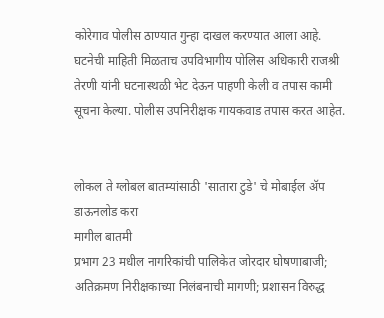कोरेगाव पोलीस ठाण्यात गुन्हा दाखल करण्यात आला आहे. घटनेची माहिती मिळताच उपविभागीय पोलिस अधिकारी राजश्री तेरणी यांनी घटनास्थळी भेट देऊन पाहणी केली व तपास कामी सूचना केल्या. पोलीस उपनिरीक्षक गायकवाड तपास करत आहेत.


लोकल ते ग्लोबल बातम्यांसाठी 'सातारा टुडे' चे मोबाईल ॲप डाऊनलोड करा
मागील बातमी
प्रभाग 23 मधील नागरिकांची पालिकेत जोरदार घोषणाबाजी; अतिक्रमण निरीक्षकाच्या निलंबनाची मागणी; प्रशासन विरुद्ध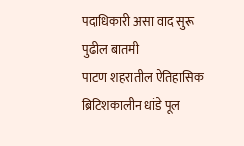पदाधिकारी असा वाद सुरू
पुढील बातमी
पाटण शहरातील ऐतिहासिक ब्रिटिशकालीन धांडे पूल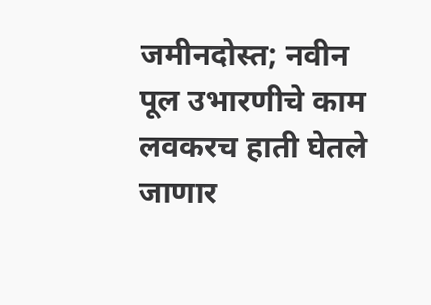जमीनदोस्त; नवीन पूल उभारणीचे काम लवकरच हाती घेतले जाणार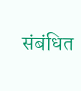संबंधित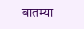बातम्या